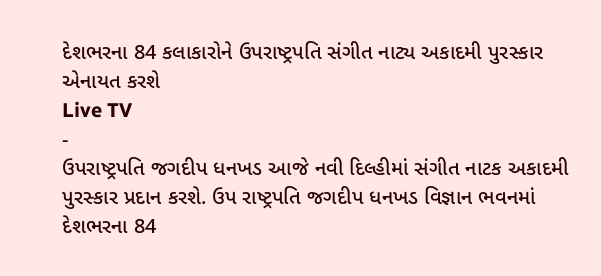દેશભરના 84 કલાકારોને ઉપરાષ્ટ્રપતિ સંગીત નાટ્ય અકાદમી પુરસ્કાર એનાયત કરશે
Live TV
-
ઉપરાષ્ટ્રપતિ જગદીપ ધનખડ આજે નવી દિલ્હીમાં સંગીત નાટક અકાદમી પુરસ્કાર પ્રદાન કરશે. ઉપ રાષ્ટ્રપતિ જગદીપ ધનખડ વિજ્ઞાન ભવનમાં દેશભરના 84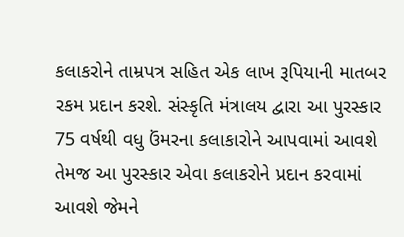કલાકરોને તામ્રપત્ર સહિત એક લાખ રૂપિયાની માતબર રકમ પ્રદાન કરશે. સંસ્કૃતિ મંત્રાલય દ્વારા આ પુરસ્કાર 75 વર્ષથી વધુ ઉંમરના કલાકારોને આપવામાં આવશે તેમજ આ પુરસ્કાર એવા કલાકરોને પ્રદાન કરવામાં આવશે જેમને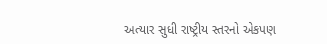અત્યાર સુધી રાષ્ટ્રીય સ્તરનો એકપણ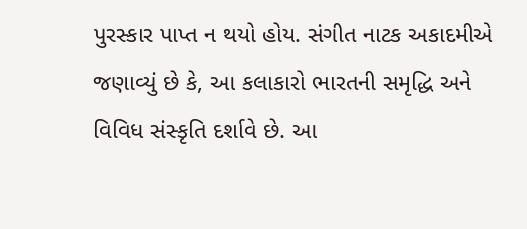પુરસ્કાર પાપ્ત ન થયો હોય. સંગીત નાટક અકાદમીએ જણાવ્યું છે કે, આ કલાકારો ભારતની સમૃદ્ધિ અને વિવિધ સંસ્કૃતિ દર્શાવે છે. આ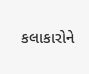કલાકારોને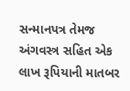સન્માનપત્ર તેમજ અંગવસ્ત્ર સહિત એક લાખ રૂપિયાની માતબર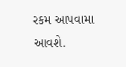રકમ આપવામા આવશે.